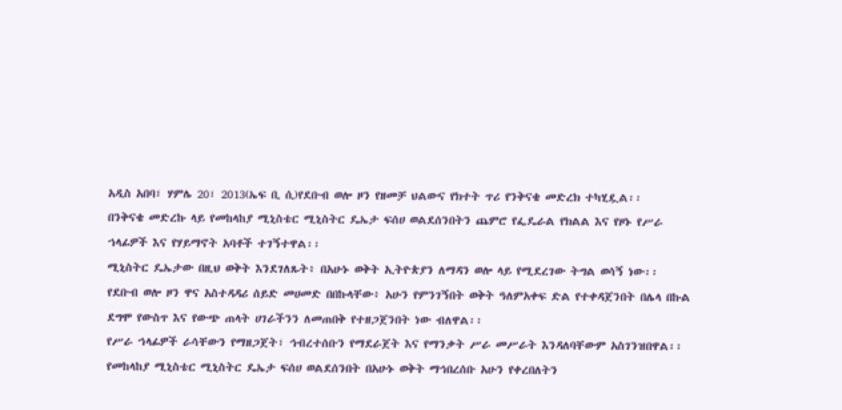አዲስ አበባ፣ ሃምሌ 20፣ 2013(ኤፍ ቢ ሲ)የደቡብ ወሎ ዞን የዘመቻ ህልውና የክተት ጥሪ የንቅናቄ መድረክ ተካሂዷል፡፡
በንቅናቄ መድረኩ ላይ የመከላከያ ሚኒስቴር ሚኒስትር ዴኤታ ፍሰሀ ወልደሰንበትን ጨምሮ የፌዴራል የክልል እና የዞኑ የሥራ ኀላፊዎች እና የሃይማኖት አባቶች ተገኝተዋል፡፡
ሚኒስትር ዴኤታው በዚህ ወቅት እንደገለጹት፥ በአሁኑ ወቅት ኢትዮጵያን ለማዳን ወሎ ላይ የሚደረገው ትግል ወሳኝ ነው፡፡
የደቡብ ወሎ ዞን ዋና አስተዳዳሪ ሰይድ መሀመድ በበኩላቸው፥ አሁን የምንገኝበት ወቅት ዓለምአቀፍ ድል የተቀዳጀንበት በሌላ በኩል ደግሞ የውስጥ እና የውጭ ጠላት ሀገራችንን ለመጠበቅ የተዘጋጀንበት ነው ብለዋል፡፡
የሥራ ኀላፊዎች ራሳቸውን የማዘጋጀት፣ ኅብረተሰቡን የማደራጀት እና የማንቃት ሥራ መሥራት እንዳለባቸውም አስገንዝበዋል፡፡
የመከላከያ ሚኒስቴር ሚኒስትር ዴኤታ ፍሰሀ ወልደሰንበት በአሁኑ ወቅት ማኅበረሰቡ አሁን የቀረበለትን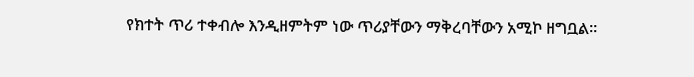የክተት ጥሪ ተቀብሎ እንዲዘምትም ነው ጥሪያቸውን ማቅረባቸውን አሚኮ ዘግቧል፡፡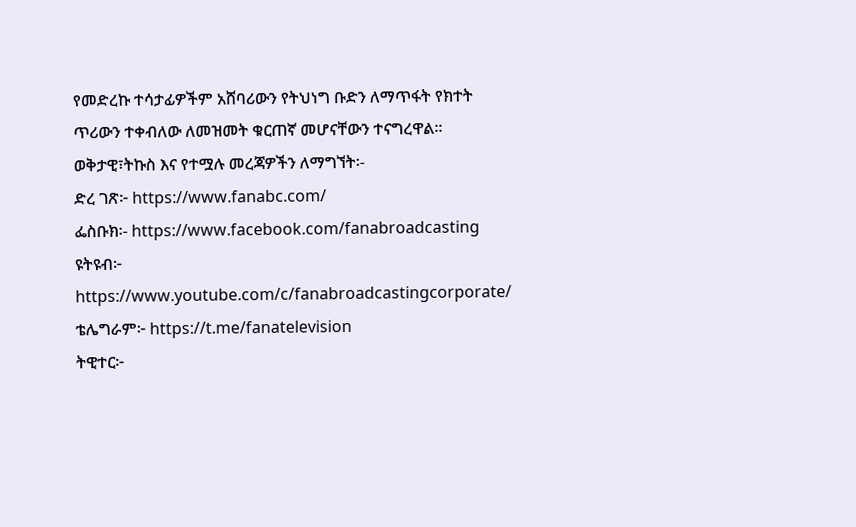የመድረኩ ተሳታፊዎችም አሸባሪውን የትህነግ ቡድን ለማጥፋት የክተት ጥሪውን ተቀብለው ለመዝመት ቁርጠኛ መሆናቸውን ተናግረዋል፡፡
ወቅታዊ፣ትኩስ እና የተሟሉ መረጃዎችን ለማግኘት፡-
ድረ ገጽ፦ https://www.fanabc.com/
ፌስቡክ፡- https://www.facebook.com/fanabroadcasting
ዩትዩብ፦ https://www.youtube.com/c/fanabroadcastingcorporate/
ቴሌግራም፦ https://t.me/fanatelevision
ትዊተር፦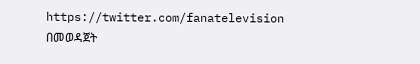https://twitter.com/fanatelevision በመወዳጀት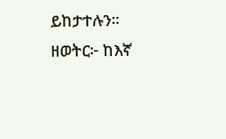ይከታተሉን፡፡
ዘወትር፦ ከእኛ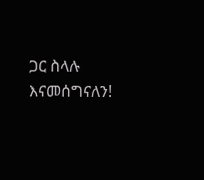ጋር ስላሉ እናመሰግናለን!